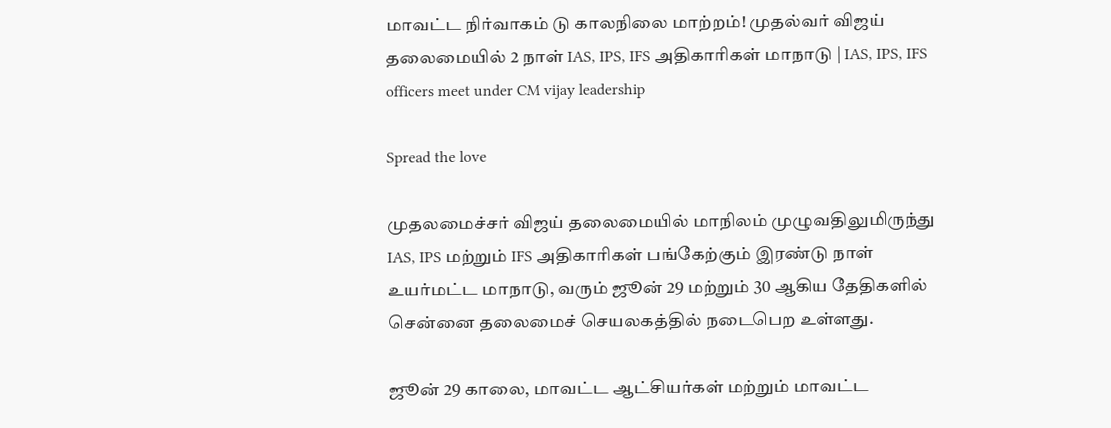மாவட்ட நிர்வாகம் டு காலநிலை மாற்றம்! முதல்வர் விஜய் தலைமையில் 2 நாள் IAS, IPS, IFS அதிகாரிகள் மாநாடு | IAS, IPS, IFS officers meet under CM vijay leadership

Spread the love

முதலமைச்சர் விஜய் தலைமையில் மாநிலம் முழுவதிலுமிருந்து IAS, IPS மற்றும் IFS அதிகாரிகள் பங்கேற்கும் இரண்டு நாள் உயர்மட்ட மாநாடு, வரும் ஜூன் 29 மற்றும் 30 ஆகிய தேதிகளில் சென்னை தலைமைச் செயலகத்தில் நடைபெற உள்ளது.

ஜூன் 29 காலை, மாவட்ட ஆட்சியர்கள் மற்றும் மாவட்ட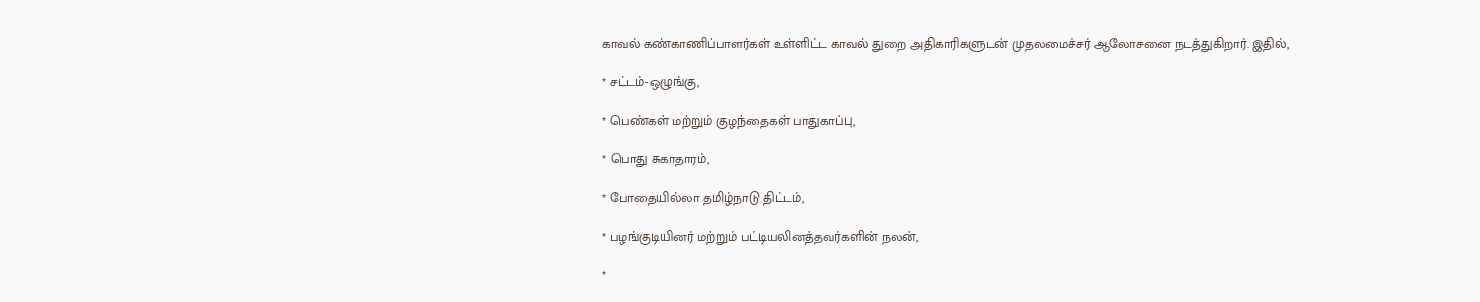காவல் கண்காணிப்பாளர்கள் உள்ளிட்ட காவல் துறை அதிகாரிகளுடன் முதலமைச்சர் ஆலோசனை நடத்துகிறார். இதில்,

* சட்டம்-ஒழுங்கு,

* பெண்கள் மற்றும் குழந்தைகள் பாதுகாப்பு,

* பொது சுகாதாரம்,

* போதையில்லா தமிழ்நாடு திட்டம்,

* பழங்குடியினர் மற்றும் பட்டியலினத்தவர்களின் நலன்,

*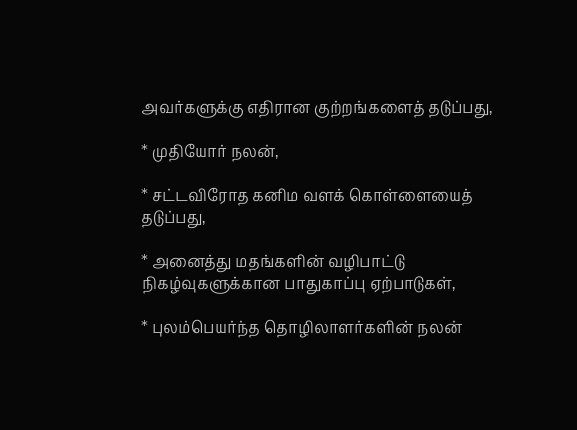அவர்களுக்கு எதிரான குற்றங்களைத் தடுப்பது,

* முதியோர் நலன்,

* சட்டவிரோத கனிம வளக் கொள்ளையைத் தடுப்பது,

* அனைத்து மதங்களின் வழிபாட்டு நிகழ்வுகளுக்கான பாதுகாப்பு ஏற்பாடுகள்,

* புலம்பெயர்ந்த தொழிலாளர்களின் நலன்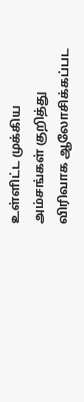உள்ளிட்ட முக்கிய அம்சங்கள் குறித்து விரிவாக ஆலோசிக்கப்பட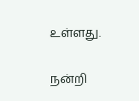உள்ளது.

நன்றி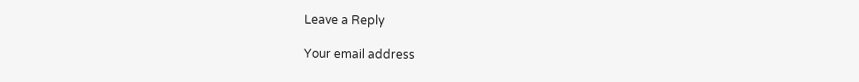Leave a Reply

Your email address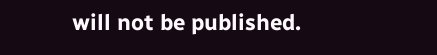will not be published.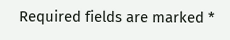Required fields are marked *